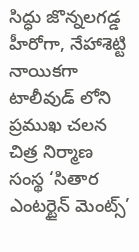సిద్ధు జొన్నలగడ్డ హీరోగా, నేహాశెట్టి నాయికగా టాలీవుడ్ లోని ప్రముఖ చలన చిత్ర నిర్మాణ సంస్థ ‘సితార ఎంటర్టైన్ మెంట్స్’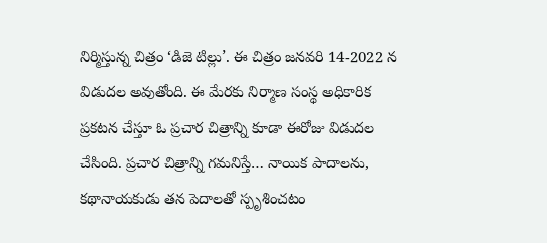నిర్మిస్తున్న చిత్రం ‘డిజె టిల్లు’. ఈ చిత్రం జనవరి 14-2022 న విడుదల అవుతోంది. ఈ మేరకు నిర్మాణ సంస్థ అధికారిక ప్రకటన చేస్తూ ఓ ప్రచార చిత్రాన్ని కూడా ఈరోజు విడుదల చేసింది. ప్రచార చిత్రాన్ని గమనిస్తే… నాయిక పాదాలను, కథానాయకుడు తన పెదాలతో స్పృశించటం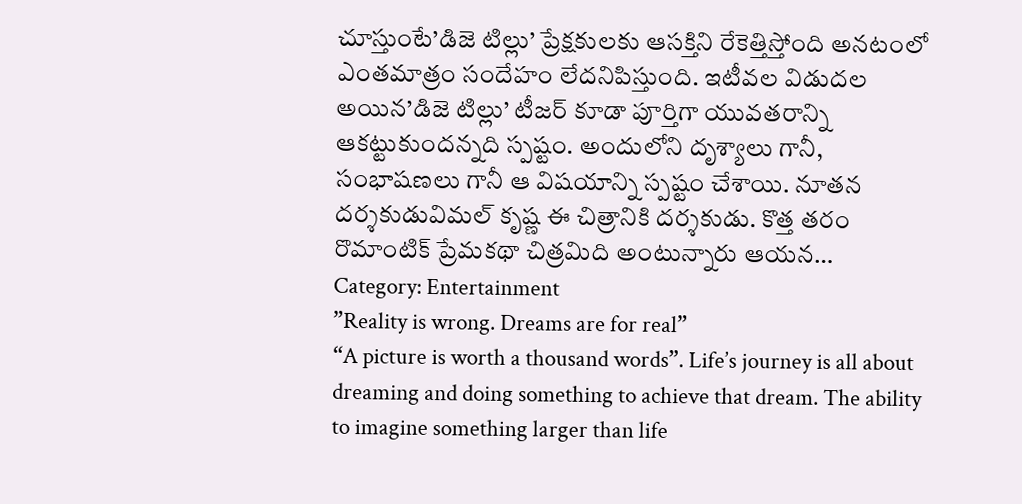చూస్తుంటే’డిజె టిల్లు’ ప్రేక్షకులకు ఆసక్తిని రేకెత్తిస్తోంది అనటంలో ఎంతమాత్రం సందేహం లేదనిపిస్తుంది. ఇటీవల విడుదల అయిన’డిజె టిల్లు’ టీజర్ కూడా పూర్తిగా యువతరాన్ని ఆకట్టుకుందన్నది స్పష్టం. అందులోని దృశ్యాలు గానీ, సంభాషణలు గానీ ఆ విషయాన్ని స్పష్టం చేశాయి. నూతన దర్శకుడువిమల్ కృష్ణ ఈ చిత్రానికి దర్శకుడు. కొత్త తరం రొమాంటిక్ ప్రేమకథా చిత్రమిది అంటున్నారు ఆయన…
Category: Entertainment
”Reality is wrong. Dreams are for real”
“A picture is worth a thousand words”. Life’s journey is all about dreaming and doing something to achieve that dream. The ability to imagine something larger than life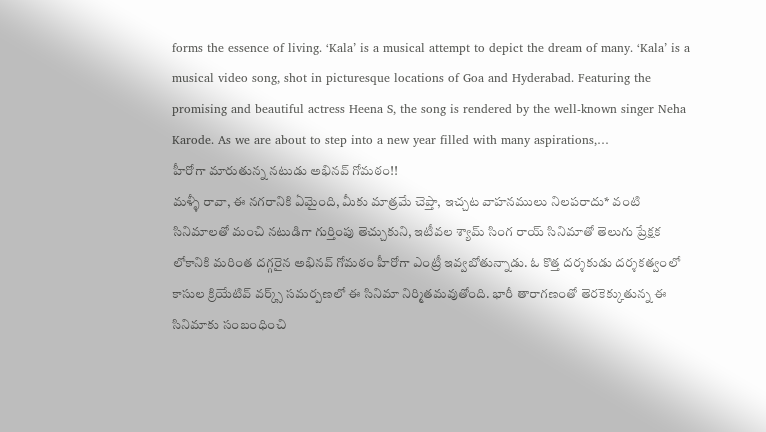forms the essence of living. ‘Kala’ is a musical attempt to depict the dream of many. ‘Kala’ is a musical video song, shot in picturesque locations of Goa and Hyderabad. Featuring the promising and beautiful actress Heena S, the song is rendered by the well-known singer Neha Karode. As we are about to step into a new year filled with many aspirations,…
హీరోగా మారుతున్న నటుడు అభినవ్ గోమఠం!!
మళ్ళీ రావా, ఈ నగరానికి ఏమైంది, మీకు మాత్రమే చెప్తా, ఇచ్చట వాహనములు నిలపరాదు* వంటి సినిమాలతో మంచి నటుడిగా గుర్తింపు తెచ్చుకుని, ఇటీవల శ్యామ్ సింగ రాయ్ సినిమాతో తెలుగు ప్రేక్షక లోకానికి మరింత దగ్గరైన అభినవ్ గోమఠం హీరోగా ఎంట్రీ ఇవ్వబోతున్నాడు. ఓ కొత్త దర్శకుడు దర్శకత్వంలో కాసుల క్రియేటివ్ వర్క్స్ సమర్పణలో ఈ సినిమా నిర్మితమవుతోంది. భారీ తారాగణంతో తెరకెక్కుతున్న ఈ సినిమాకు సంబంధించి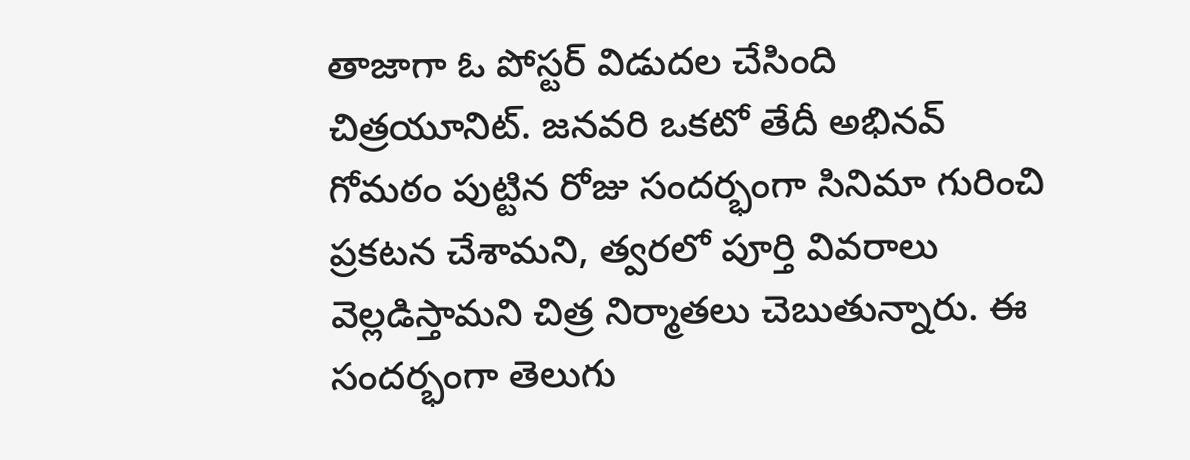తాజాగా ఓ పోస్టర్ విడుదల చేసింది చిత్రయూనిట్. జనవరి ఒకటో తేదీ అభినవ్ గోమఠం పుట్టిన రోజు సందర్భంగా సినిమా గురించి ప్రకటన చేశామని, త్వరలో పూర్తి వివరాలు వెల్లడిస్తామని చిత్ర నిర్మాతలు చెబుతున్నారు. ఈ సందర్భంగా తెలుగు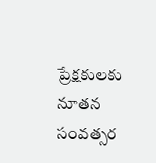ప్రేక్షకులకు నూతన సంవత్సర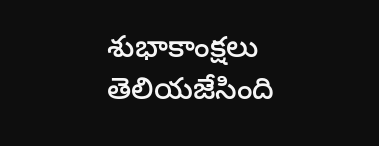శుభాకాంక్షలు తెలియజేసింది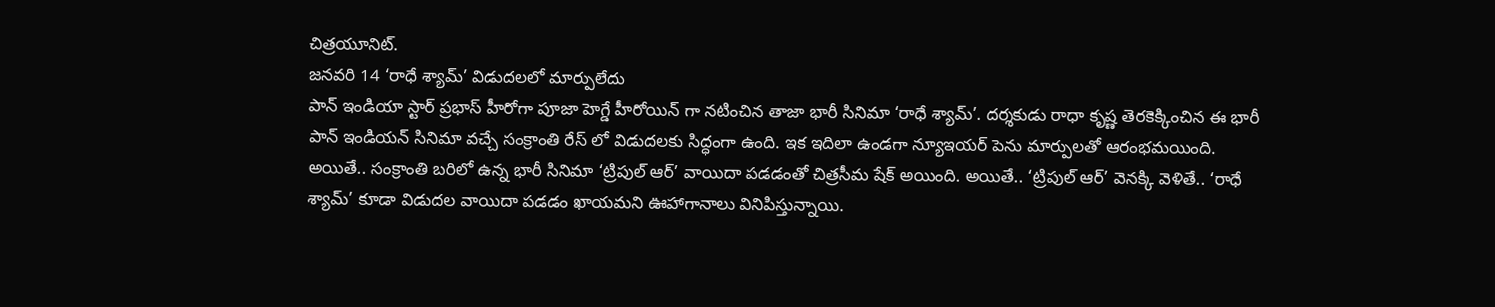చిత్రయూనిట్.
జనవరి 14 ‘రాధే శ్యామ్’ విడుదలలో మార్పులేదు
పాన్ ఇండియా స్టార్ ప్రభాస్ హీరోగా పూజా హెగ్డే హీరోయిన్ గా నటించిన తాజా భారీ సినిమా ‘రాధే శ్యామ్’. దర్శకుడు రాధా కృష్ణ తెరకెక్కించిన ఈ భారీ పాన్ ఇండియన్ సినిమా వచ్చే సంక్రాంతి రేస్ లో విడుదలకు సిద్ధంగా ఉంది. ఇక ఇదిలా ఉండగా న్యూఇయర్ పెను మార్పులతో ఆరంభమయింది. అయితే.. సంక్రాంతి బరిలో ఉన్న భారీ సినిమా ‘ట్రిపుల్ ఆర్’ వాయిదా పడడంతో చిత్రసీమ షేక్ అయింది. అయితే.. ‘ట్రిపుల్ ఆర్’ వెనక్కి వెళితే.. ‘రాధే శ్యామ్’ కూడా విడుదల వాయిదా పడడం ఖాయమని ఊహాగానాలు వినిపిస్తున్నాయి.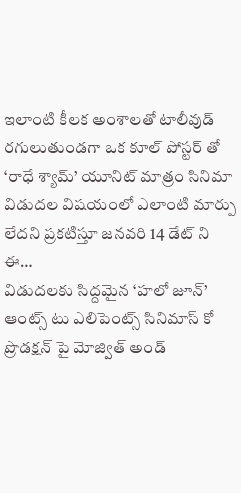ఇలాంటి కీలక అంశాలతో టాలీవుడ్ రగులుతుండగా ఒక కూల్ పోస్టర్ తో ‘రాధే శ్యామ్’ యూనిట్ మాత్రం సినిమా విడుదల విషయంలో ఎలాంటి మార్పు లేదని ప్రకటిస్తూ జనవరి 14 డేట్ ని ఈ…
విడుదలకు సిద్దమైన ‘హలో జూన్’
ఆంట్స్ టు ఎలిపెంట్స్ సినిమాస్ కో ప్రొడక్షన్ పై మోజ్విత్ అండ్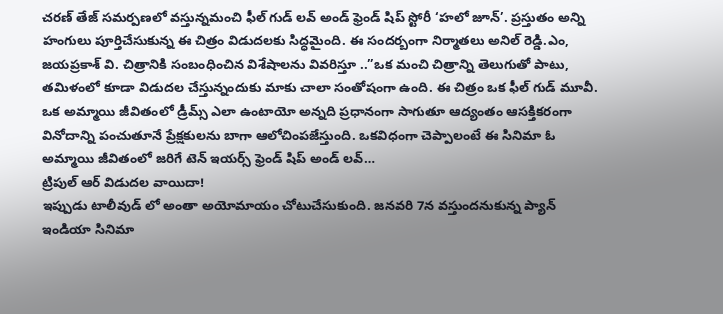చరణ్ తేజ్ సమర్పణలో వస్తున్నమంచి ఫీల్ గుడ్ లవ్ అండ్ ఫ్రెండ్ షిప్ స్టోరీ ‘హలో జూన్’. ప్రస్తుతం అన్ని హంగులు పూర్తిచేసుకున్న ఈ చిత్రం విడుదలకు సిద్ధమైంది. ఈ సందర్బంగా నిర్మాతలు అనిల్ రెడ్డి.ఎం, జయప్రకాశ్ వి. చిత్రానికి సంబంధించిన విశేషాలను వివరిస్తూ ..”ఒక మంచి చిత్రాన్ని తెలుగుతో పాటు, తమిళంలో కూడా విడుదల చేస్తున్నందుకు మాకు చాలా సంతోషంగా ఉంది. ఈ చిత్రం ఒక ఫీల్ గుడ్ మూవీ. ఒక అమ్మాయి జీవితంలో డ్రీమ్స్ ఎలా ఉంటాయో అన్నది ప్రధానంగా సాగుతూ ఆద్యంతం ఆసక్తికరంగా వినోదాన్ని పంచుతూనే ప్రేక్షకులను బాగా ఆలోచింపజేస్తుంది. ఒకవిధంగా చెప్పాలంటే ఈ సినిమా ఓ అమ్మాయి జీవితంలో జరిగే టెన్ ఇయర్స్ ఫ్రెండ్ షిప్ అండ్ లవ్…
ట్రిపుల్ ఆర్ విడుదల వాయిదా!
ఇప్పుడు టాలీవుడ్ లో అంతా అయోమాయం చోటుచేసుకుంది. జనవరి 7న వస్తుందనుకున్న ప్యాన్ ఇండియా సినిమా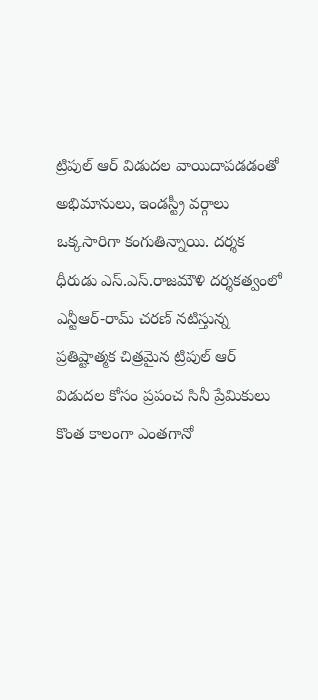ట్రిపుల్ ఆర్ విడుదల వాయిదాపడడంతో అభిమానులు, ఇండస్ట్రీ వర్గాలు ఒక్కసారిగా కంగుతిన్నాయి. దర్శక ధీరుడు ఎస్.ఎస్.రాజమౌళి దర్శకత్వంలో ఎన్టీఆర్-రామ్ చరణ్ నటిస్తున్న ప్రతిష్టాత్మక చిత్రమైన ట్రిపుల్ ఆర్ విడుదల కోసం ప్రపంచ సినీ ప్రేమికులు కొంత కాలంగా ఎంతగానో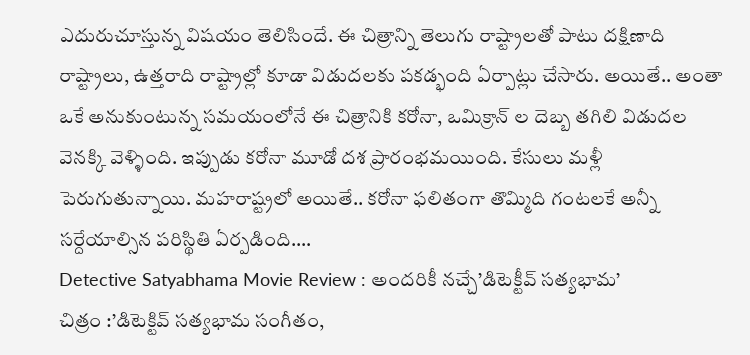ఎదురుచూస్తున్న విషయం తెలిసిందే. ఈ చిత్రాన్ని తెలుగు రాష్ట్రాలతో పాటు దక్షిణాది రాష్ట్రాలు, ఉత్తరాది రాష్ట్రాల్లో కూడా విడుదలకు పకడ్భంది ఏర్పాట్లు చేసారు. అయితే.. అంతా ఒకే అనుకుంటున్న సమయంలోనే ఈ చిత్రానికి కరోనా, ఒమిక్రాన్ ల దెబ్బ తగిలి విడుదల వెనక్కి వెళ్ళింది. ఇప్పుడు కరోనా మూడో దశ ప్రారంభమయింది. కేసులు మళ్లీ పెరుగుతున్నాయి. మహరాష్ట్రలో అయితే.. కరోనా ఫలితంగా తొమ్మిది గంటలకే అన్నీ సర్దేయాల్సిన పరిస్థితి ఏర్పడింది.…
Detective Satyabhama Movie Review : అందరికీ నచ్చే’డిటెక్టీవ్ సత్యభామ’
చిత్రం :’డిటెక్టివ్ సత్యభామ సంగీతం,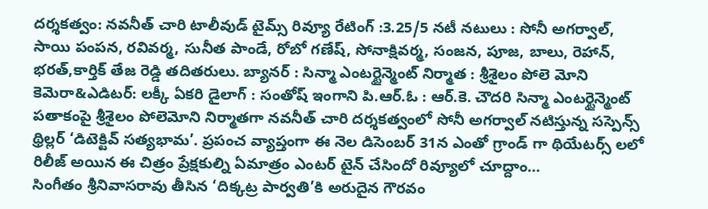దర్శకత్వం: నవనీత్ చారి టాలీవుడ్ టైమ్స్ రివ్యూ రేటింగ్ :3.25/5 నటీ నటులు : సోనీ అగర్వాల్, సాయి పంపన, రవివర్మ, సునీత పాండే, రోబో గణేష్, సోనాక్షివర్మ, సంజన, పూజ, బాలు, రెహాన్, భరత్,కార్తిక్ తేజ రెడ్డి తదితరులు. బ్యానర్ : సిన్మా ఎంటర్టైన్మెంట్ నిర్మాత : శ్రీశైలం పోలె మోని కెమెరా&ఎడిటర్: లక్కీ ఏకరి డైలాగ్ : సంతోష్ ఇంగాని పి.ఆర్.ఓ : ఆర్.కె. చౌదరి సిన్మా ఎంటర్టైన్మెంట్ పతాకంపై శ్రీశైలం పోలెమోని నిర్మాతగా నవనీత్ చారి దర్శకత్వంలో సోనీ అగర్వాల్ నటిస్తున్న సస్పెన్స్ థ్రిల్లర్ ‘డిటెక్టివ్ సత్యభామ’. ప్రపంచ వ్యాప్తంగా ఈ నెల డిసెంబర్ 31న ఎంతో గ్రాండ్ గా థియేటర్స్ లలో రిలీజ్ అయిన ఈ చిత్రం ప్రేక్షకుల్ని ఏమాత్రం ఎంటర్ టైన్ చేసిందో రివ్యూలో చూద్దాం…
సింగీతం శ్రీనివాసరావు తీసిన ‘దిక్కట్ర పార్వతి’కి అరుదైన గౌరవం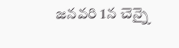జనవరి 1న చెన్నై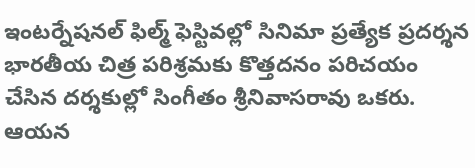ఇంటర్నేషనల్ ఫిల్మ్ ఫెస్టివల్లో సినిమా ప్రత్యేక ప్రదర్శన భారతీయ చిత్ర పరిశ్రమకు కొత్తదనం పరిచయం చేసిన దర్శకుల్లో సింగీతం శ్రీనివాసరావు ఒకరు. ఆయన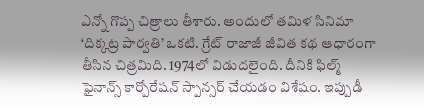ఎన్నో గొప్ప చిత్రాలు తీశారు. అందులో తమిళ సినిమా ‘దిక్కట్ర పార్వతి’ ఒకటి. గ్రేట్ రాజాజీ జీవిత కథ ఆధారంగా తీసిన చిత్రమిది. 1974లో విడుదలైంది. దీనికి ఫిల్మ్ ఫైనాన్స్ కార్పోరేషన్ స్పాన్సర్ చేయడం విశేషం. ఇప్పుడీ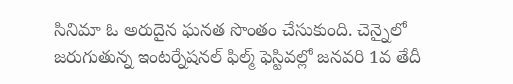సినిమా ఓ అరుదైన ఘనత సొంతం చేసుకుంది. చెన్నైలో జరుగుతున్న ఇంటర్నేషనల్ ఫిల్మ్ ఫెస్టివల్లో జనవరి 1వ తేదీ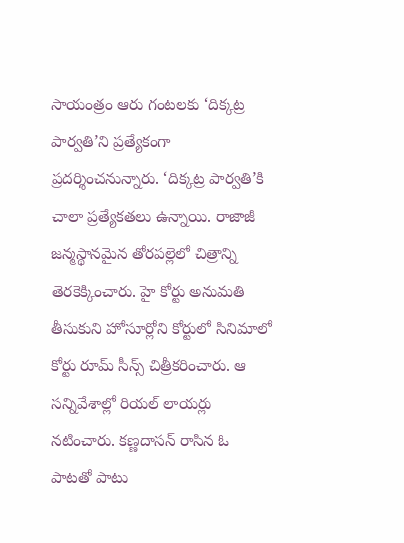సాయంత్రం ఆరు గంటలకు ‘దిక్కట్ర పార్వతి’ని ప్రత్యేకంగా ప్రదర్శించనున్నారు. ‘దిక్కట్ర పార్వతి’కి చాలా ప్రత్యేకతలు ఉన్నాయి. రాజాజీ జన్మస్థానమైన తోరపల్లెలో చిత్రాన్ని తెరకెక్కించారు. హై కోర్టు అనుమతి తీసుకుని హోసూర్లోని కోర్టులో సినిమాలో కోర్టు రూమ్ సీన్స్ చిత్రీకరించారు. ఆ సన్నివేశాల్లో రియల్ లాయర్లు నటించారు. కణ్ణదాసన్ రాసిన ఓ పాటతో పాటు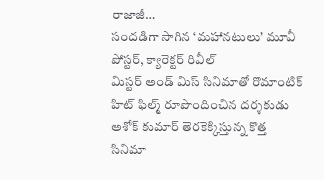రాజాజీ…
సందడిగా సాగిన ‘మహానటులు’ మూవీ పోస్టర్, క్యారెక్టర్ రివీల్
మిస్టర్ అండ్ మిస్ సినిమాతో రొమాంటిక్ హిట్ ఫిల్మ్ రూపొందించిన దర్శకుడు అశోక్ కుమార్ తెరకెక్కిస్తున్న కొత్త సినిమా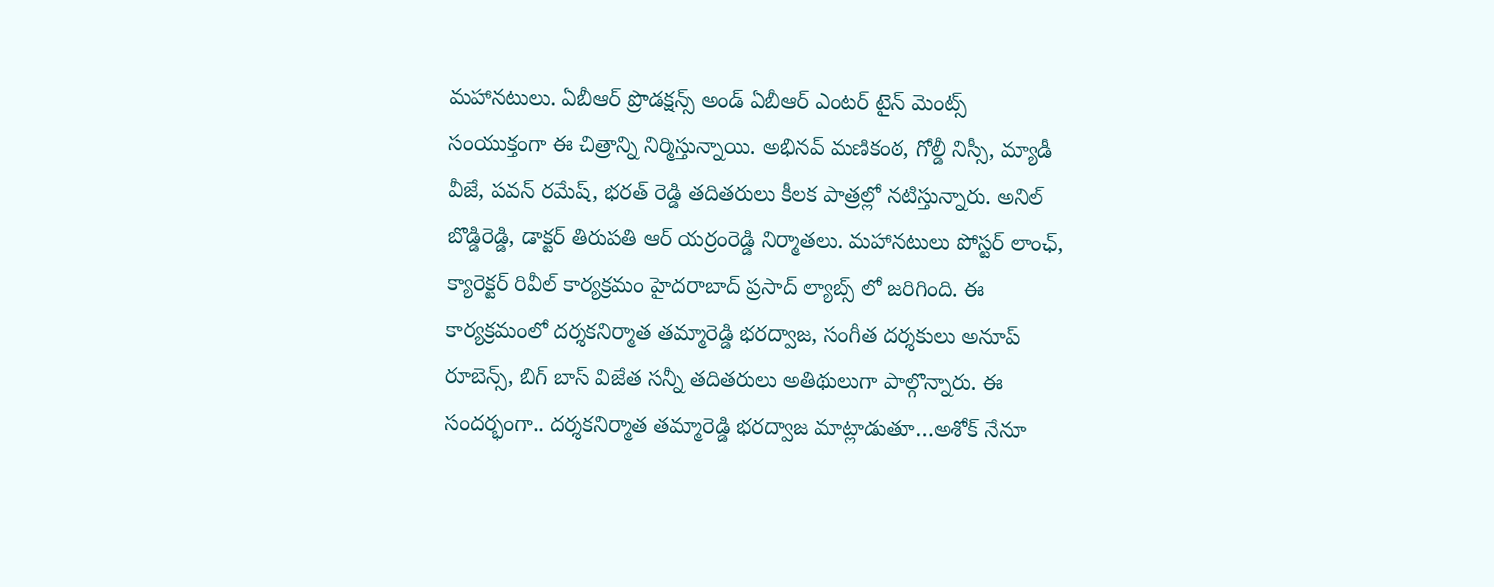మహానటులు. ఏబీఆర్ ప్రొడక్షన్స్ అండ్ ఏబీఆర్ ఎంటర్ టైన్ మెంట్స్ సంయుక్తంగా ఈ చిత్రాన్ని నిర్మిస్తున్నాయి. అభినవ్ మణికంఠ, గోల్డీ నిస్సీ, మ్యాడీ వీజే, పవన్ రమేష్, భరత్ రెడ్డి తదితరులు కీలక పాత్రల్లో నటిస్తున్నారు. అనిల్ బొడ్డిరెడ్డి, డాక్టర్ తిరుపతి ఆర్ యర్రంరెడ్డి నిర్మాతలు. మహానటులు పోస్టర్ లాంఛ్, క్యారెక్టర్ రివీల్ కార్యక్రమం హైదరాబాద్ ప్రసాద్ ల్యాబ్స్ లో జరిగింది. ఈ కార్యక్రమంలో దర్శకనిర్మాత తమ్మారెడ్డి భరద్వాజ, సంగీత దర్శకులు అనూప్ రూబెన్స్, బిగ్ బాస్ విజేత సన్నీ తదితరులు అతిథులుగా పాల్గొన్నారు. ఈ సందర్భంగా.. దర్శకనిర్మాత తమ్మారెడ్డి భరద్వాజ మాట్లాడుతూ…అశోక్ నేనూ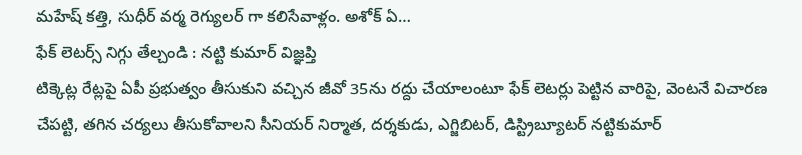మహేష్ కత్తి, సుధీర్ వర్మ రెగ్యులర్ గా కలిసేవాళ్లం. అశోక్ ఏ…
ఫేక్ లెటర్స్ నిగ్గు తేల్చండి : నట్టి కుమార్ విజ్ఞప్తి
టిక్కెట్ల రేట్లపై ఏపీ ప్రభుత్వం తీసుకుని వచ్చిన జీవో 35ను రద్దు చేయాలంటూ ఫేక్ లెటర్లు పెట్టిన వారిపై, వెంటనే విచారణ చేపట్టి, తగిన చర్యలు తీసుకోవాలని సీనియర్ నిర్మాత, దర్శకుడు, ఎగ్జిబిటర్, డిస్ట్రిబ్యూటర్ నట్టికుమార్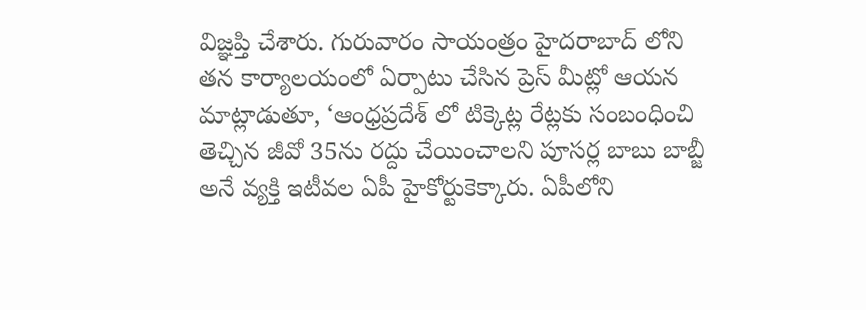విజ్ఞప్తి చేశారు. గురువారం సాయంత్రం హైదరాబాద్ లోని తన కార్యాలయంలో ఏర్పాటు చేసిన ప్రెస్ మీట్లో ఆయన మాట్లాడుతూ, ‘ఆంధ్రప్రదేశ్ లో టిక్కెట్ల రేట్లకు సంబంధించి తెచ్చిన జీవో 35ను రద్దు చేయించాలని పూసర్ల బాబు బాబ్జీ అనే వ్యక్తి ఇటీవల ఏపీ హైకోర్టుకెక్కారు. ఏపీలోని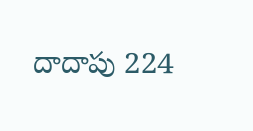దాదాపు 224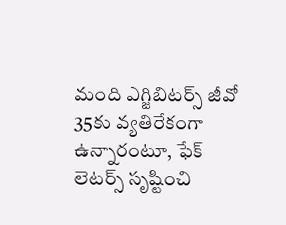మంది ఎగ్జిబిటర్స్ జీవో 35కు వ్యతిరేకంగా ఉన్నారంటూ, ఫేక్ లెటర్స్ సృష్టించి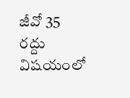జీవో 35 రద్దు విషయంలో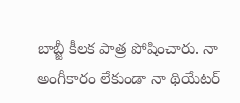బాబ్జీ కీలక పాత్ర పోషించారు. నా అంగీకారం లేకుండా నా థియేటర్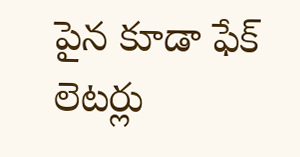పైన కూడా ఫేక్ లెటర్లు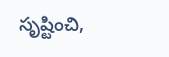సృష్టించి,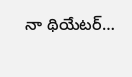నా థియేటర్…